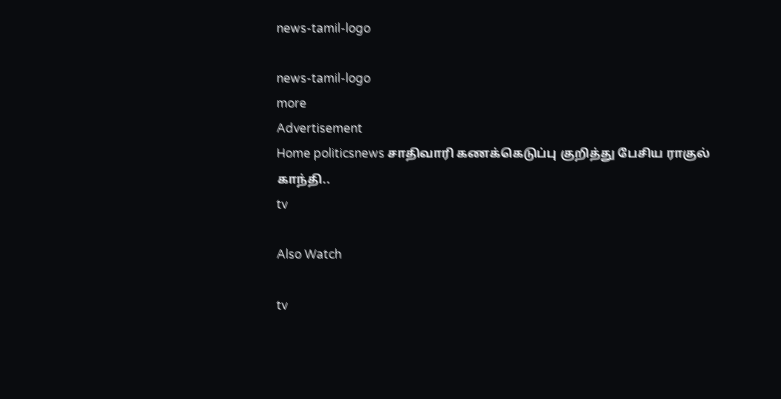news-tamil-logo

news-tamil-logo
more
Advertisement
Home politicsnews சாதிவாரி கணக்கெடுப்பு குறித்து பேசிய ராகுல் காந்தி..
tv

Also Watch

tv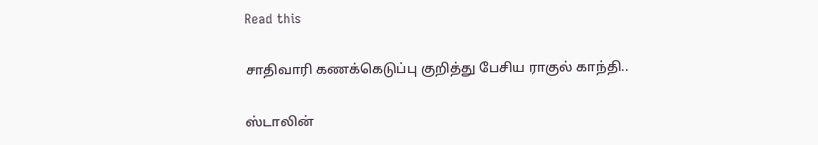Read this

சாதிவாரி கணக்கெடுப்பு குறித்து பேசிய ராகுல் காந்தி..

ஸ்டாலின்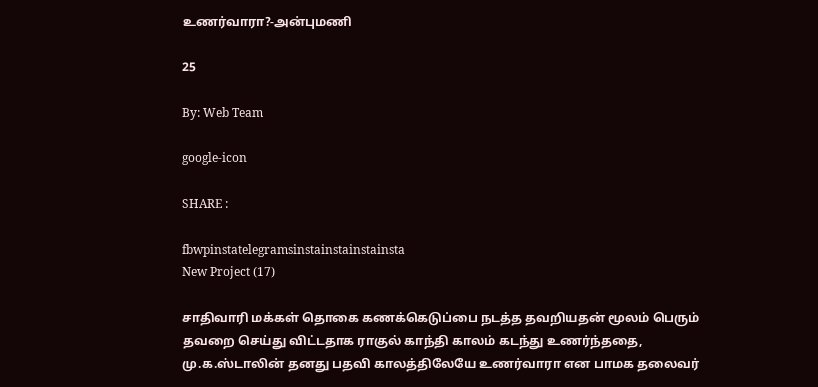உணர்வாரா?-அன்புமணி

25

By: Web Team

google-icon

SHARE :

fbwpinstatelegramsinstainstainstainsta
New Project (17)

சாதிவாரி மக்கள் தொகை கணக்கெடுப்பை நடத்த தவறியதன் மூலம் பெரும் தவறை செய்து விட்டதாக ராகுல் காந்தி காலம் கடந்து உணர்ந்ததை, மு.க.ஸ்டாலின் தனது பதவி காலத்திலேயே உணர்வாரா என பாமக தலைவர்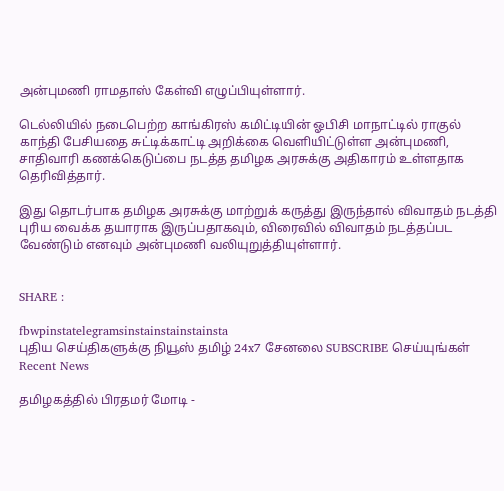அன்புமணி ராமதாஸ் கேள்வி எழுப்பியுள்ளார்.

டெல்லியில் நடைபெற்ற காங்கிரஸ் கமிட்டியின் ஓபிசி மாநாட்டில் ராகுல் காந்தி பேசியதை சுட்டிக்காட்டி அறிக்கை வெளியிட்டுள்ள அன்புமணி, சாதிவாரி கணக்கெடுப்பை நடத்த தமிழக அரசுக்கு அதிகாரம் உள்ளதாக தெரிவித்தார்.

இது தொடர்பாக தமிழக அரசுக்கு மாற்றுக் கருத்து இருந்தால் விவாதம் நடத்தி புரிய வைக்க தயாராக இருப்பதாகவும், விரைவில் விவாதம் நடத்தப்பட வேண்டும் எனவும் அன்புமணி வலியுறுத்தியுள்ளார்.


SHARE :

fbwpinstatelegramsinstainstainstainsta
புதிய செய்திகளுக்கு நியூஸ் தமிழ் 24x7 சேனலை SUBSCRIBE செய்யுங்கள்
Recent News

தமிழகத்தில் பிரதமர் மோடி -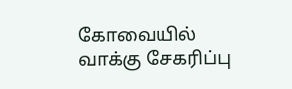கோவையில் வாக்கு சேகரிப்பு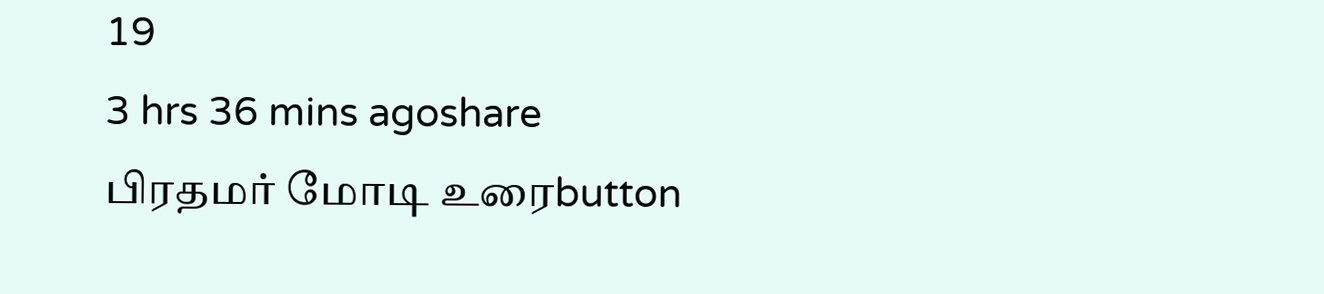19
3 hrs 36 mins agoshare
பிரதமர் மோடி உரைbutton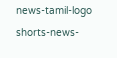news-tamil-logo
shorts-news-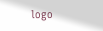logo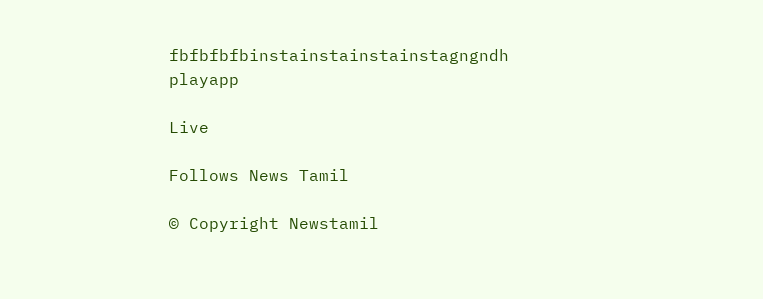fbfbfbfbinstainstainstainstagngndh
playapp

Live

Follows News Tamil

© Copyright Newstamil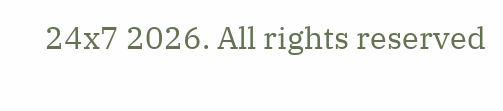24x7 2026. All rights reserved